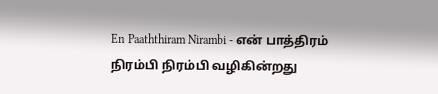En Paaththiram Nirambi - என் பாத்திரம் நிரம்பி நிரம்பி வழிகின்றது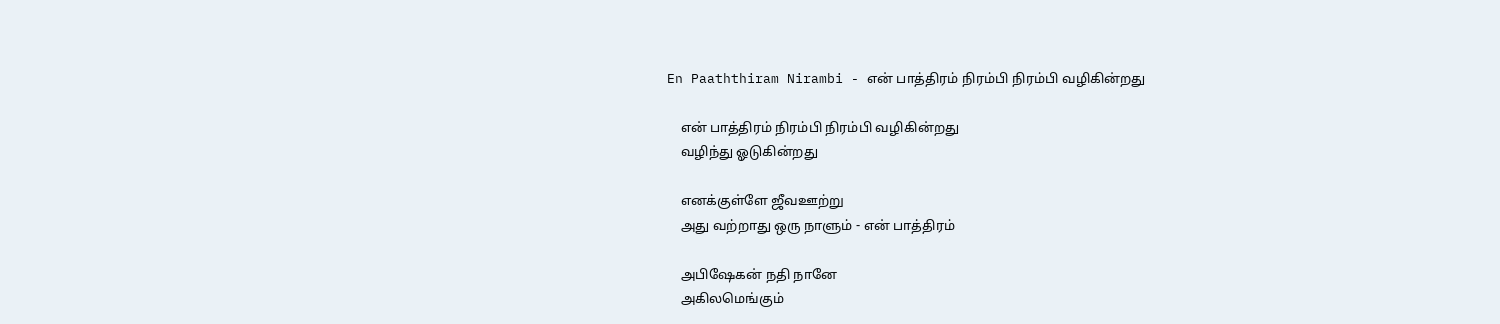En Paaththiram Nirambi - என் பாத்திரம் நிரம்பி நிரம்பி வழிகின்றது

    என் பாத்திரம் நிரம்பி நிரம்பி வழிகின்றது
    வழிந்து ஓடுகின்றது

    எனக்குள்ளே ஜீவஊற்று
    அது வற்றாது ஒரு நாளும் - என் பாத்திரம்

    அபிஷேகன் நதி நானே
    அகிலமெங்கும்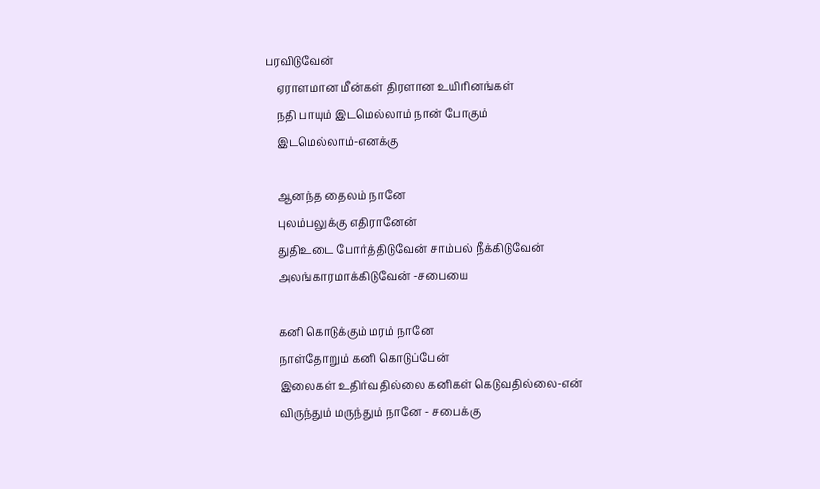பரவிடுவேன்
    ஏராளமான மீன்கள் திரளான உயிரினங்கள்
    நதி பாயும் இடமெல்லாம் நான் போகும்
    இடமெல்லாம்-எனக்கு

    ஆனந்த தைலம் நானே
    புலம்பலுக்கு எதிரானேன்
    துதிஉடை போர்த்திடுவேன் சாம்பல் நீக்கிடுவேன்
    அலங்காரமாக்கிடுவேன் -சபையை

    கனி கொடுக்கும் மரம் நானே
    நாள்தோறும் கனி கொடுப்பேன்
    இலைகள் உதிர்வதில்லை கனிகள் கெடுவதில்லை-என்
    விருந்தும் மருந்தும் நானே - சபைக்கு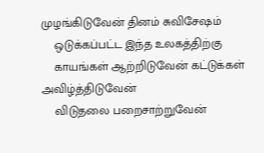முழங்கிடுவேன் தினம் சுவிசேஷம்
    ஒடுக்கப்பட்ட இந்த உலகத்திற்கு
    காயங்கள் ஆற்றிடுவேன் கட்டுக்கள் அவிழ்த்திடுவேன்
    விடுதலை பறைசாற்றுவேன்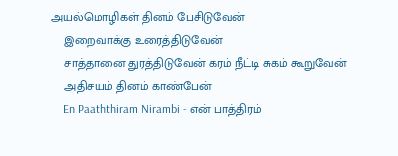அயல்மொழிகள் தினம் பேசிடுவேன்
    இறைவாக்கு உரைத்திடுவேன்
    சாத்தானை துரத்திடுவேன் கரம் நீட்டி சுகம் கூறுவேன்
    அதிசயம் தினம் காண்பேன்
    En Paaththiram Nirambi - என் பாத்திரம்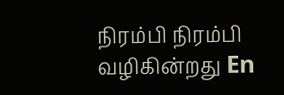நிரம்பி நிரம்பி வழிகின்றது En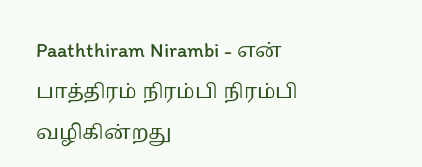Paaththiram Nirambi - என் பாத்திரம் நிரம்பி நிரம்பி வழிகின்றது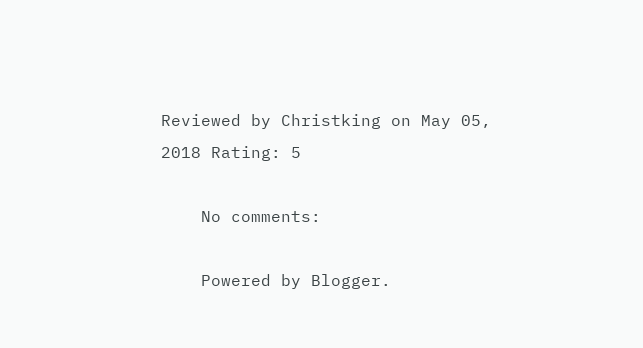Reviewed by Christking on May 05, 2018 Rating: 5

    No comments:

    Powered by Blogger.